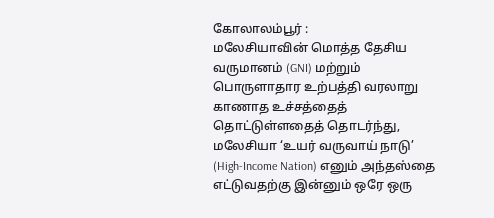கோலாலம்பூர் :
மலேசியாவின் மொத்த தேசிய வருமானம் (GNI) மற்றும் பொருளாதார உற்பத்தி வரலாறு காணாத உச்சத்தைத் தொட்டுள்ளதைத் தொடர்ந்து, மலேசியா ‘உயர் வருவாய் நாடு’ (High-Income Nation) எனும் அந்தஸ்தை எட்டுவதற்கு இன்னும் ஒரே ஒரு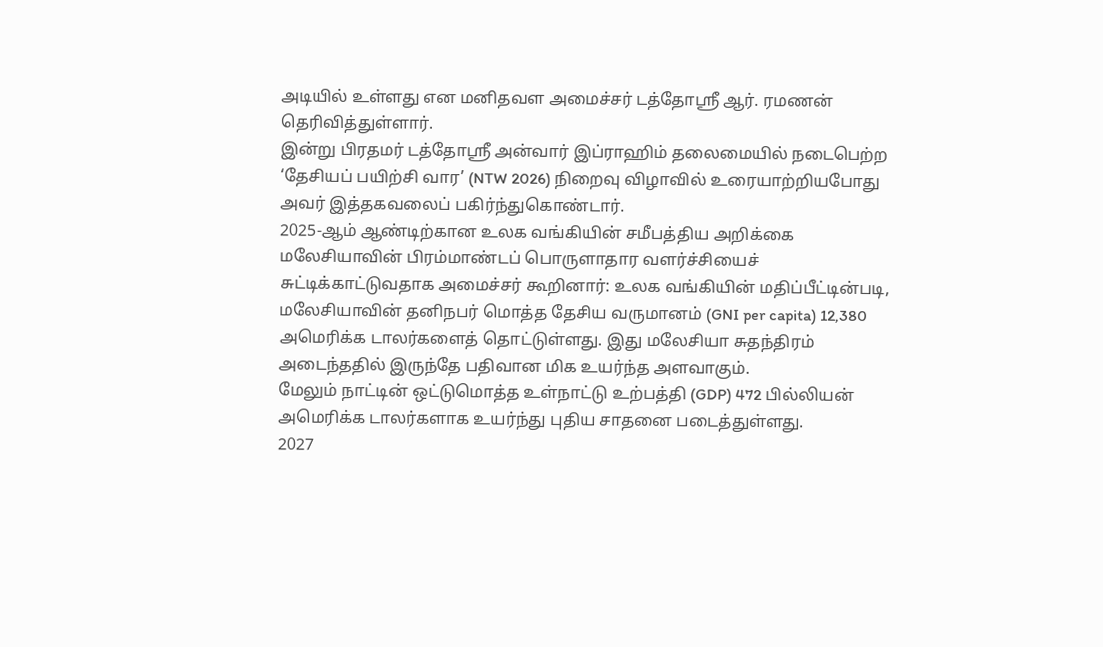அடியில் உள்ளது என மனிதவள அமைச்சர் டத்தோஸ்ரீ ஆர். ரமணன் தெரிவித்துள்ளார்.
இன்று பிரதமர் டத்தோஸ்ரீ அன்வார் இப்ராஹிம் தலைமையில் நடைபெற்ற ‘தேசியப் பயிற்சி வார’ (NTW 2026) நிறைவு விழாவில் உரையாற்றியபோது அவர் இத்தகவலைப் பகிர்ந்துகொண்டார்.
2025-ஆம் ஆண்டிற்கான உலக வங்கியின் சமீபத்திய அறிக்கை மலேசியாவின் பிரம்மாண்டப் பொருளாதார வளர்ச்சியைச் சுட்டிக்காட்டுவதாக அமைச்சர் கூறினார்: உலக வங்கியின் மதிப்பீட்டின்படி, மலேசியாவின் தனிநபர் மொத்த தேசிய வருமானம் (GNI per capita) 12,380 அமெரிக்க டாலர்களைத் தொட்டுள்ளது. இது மலேசியா சுதந்திரம் அடைந்ததில் இருந்தே பதிவான மிக உயர்ந்த அளவாகும்.
மேலும் நாட்டின் ஒட்டுமொத்த உள்நாட்டு உற்பத்தி (GDP) 472 பில்லியன் அமெரிக்க டாலர்களாக உயர்ந்து புதிய சாதனை படைத்துள்ளது.
2027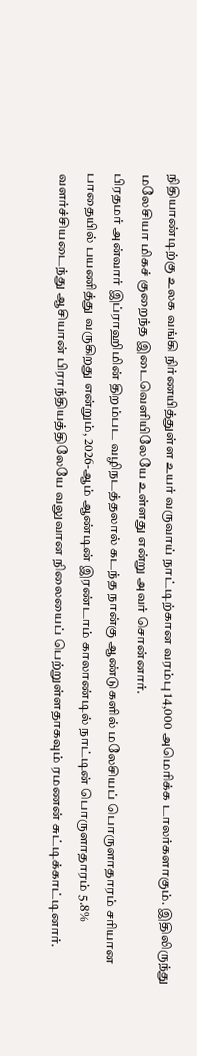நிதியாண்டிற்கு உலக வங்கி நிர்ணயித்துள்ள உயர் வருவாய் நாட்டிற்கான வரம்பு 14,000 அமெரிக்க டாலர்களாகும். இதிலிருந்து மலேசியா மிகச் குறைந்த இடைவெளியிலேயே உள்ளது என்று அவர் சொன்னார்.
பிரதமர் அன்வார் இப்ராஹிமின் திறம்பட வழிநடத்தலால் கடந்த நான்கு ஆண்டுகளில் மலேசியப் பொருளாதாரம் சரியான பாதையில் பயணித்து வருகிறது என்றும், 2026-ஆம் ஆண்டின் இரண்டாம் காலாண்டில் நாட்டின் பொருளாதாரம் 5.8% வளர்ச்சியடைந்து ஆசியான் பிராந்தியத்திலேயே வலுவான நிலையைப் பெற்றுள்ளதாகவும் ரமணன் சுட்டிக்காட்டினார்.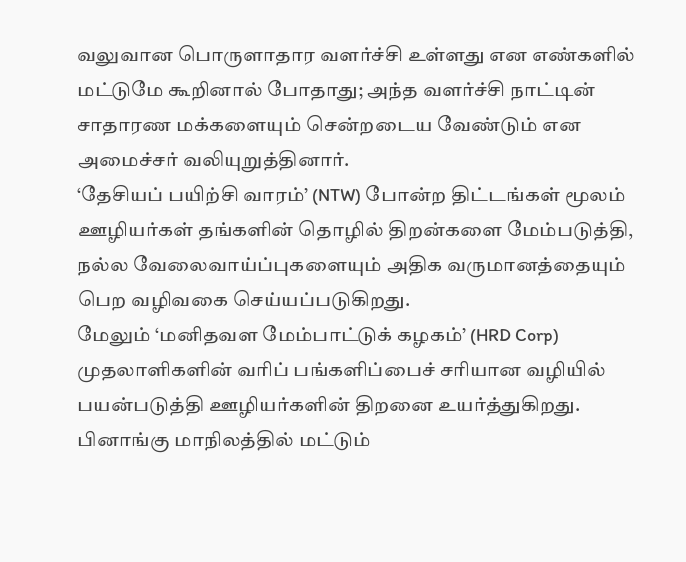வலுவான பொருளாதார வளர்ச்சி உள்ளது என எண்களில் மட்டுமே கூறினால் போதாது; அந்த வளர்ச்சி நாட்டின் சாதாரண மக்களையும் சென்றடைய வேண்டும் என அமைச்சர் வலியுறுத்தினார்.
‘தேசியப் பயிற்சி வாரம்’ (NTW) போன்ற திட்டங்கள் மூலம் ஊழியர்கள் தங்களின் தொழில் திறன்களை மேம்படுத்தி, நல்ல வேலைவாய்ப்புகளையும் அதிக வருமானத்தையும் பெற வழிவகை செய்யப்படுகிறது.
மேலும் ‘மனிதவள மேம்பாட்டுக் கழகம்’ (HRD Corp) முதலாளிகளின் வரிப் பங்களிப்பைச் சரியான வழியில் பயன்படுத்தி ஊழியர்களின் திறனை உயர்த்துகிறது. பினாங்கு மாநிலத்தில் மட்டும்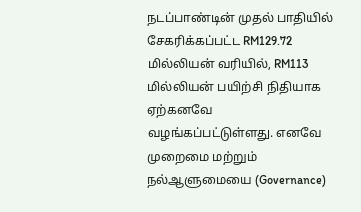நடப்பாண்டின் முதல் பாதியில் சேகரிக்கப்பட்ட RM129.72 மில்லியன் வரியில், RM113 மில்லியன் பயிற்சி நிதியாக ஏற்கனவே வழங்கப்பட்டுள்ளது. எனவே முறைமை மற்றும் நல்ஆளுமையை (Governance)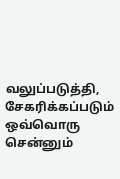வலுப்படுத்தி, சேகரிக்கப்படும் ஒவ்வொரு சென்னும்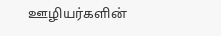ஊழியர்களின்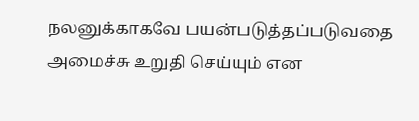நலனுக்காகவே பயன்படுத்தப்படுவதை அமைச்சு உறுதி செய்யும் என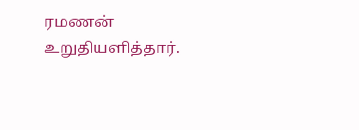ரமணன் உறுதியளித்தார்.